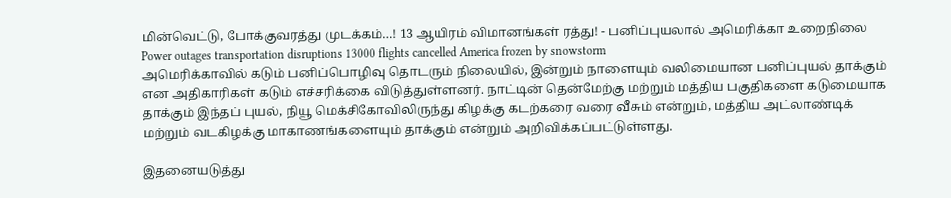மின்வெட்டு, போக்குவரத்து முடக்கம்…! 13 ஆயிரம் விமானங்கள் ரத்து! - பனிப்புயலால் அமெரிக்கா உறைநிலை
Power outages transportation disruptions 13000 flights cancelled America frozen by snowstorm
அமெரிக்காவில் கடும் பனிப்பொழிவு தொடரும் நிலையில், இன்றும் நாளையும் வலிமையான பனிப்புயல் தாக்கும் என அதிகாரிகள் கடும் எச்சரிக்கை விடுத்துள்ளனர். நாட்டின் தென்மேற்கு மற்றும் மத்திய பகுதிகளை கடுமையாக தாக்கும் இந்தப் புயல், நியூ மெக்சிகோவிலிருந்து கிழக்கு கடற்கரை வரை வீசும் என்றும், மத்திய அட்லாண்டிக் மற்றும் வடகிழக்கு மாகாணங்களையும் தாக்கும் என்றும் அறிவிக்கப்பட்டுள்ளது.

இதனையடுத்து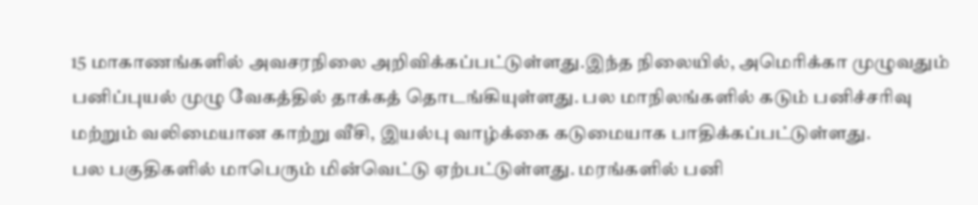15 மாகாணங்களில் அவசரநிலை அறிவிக்கப்பட்டுள்ளது.இந்த நிலையில், அமெரிக்கா முழுவதும் பனிப்புயல் முழு வேகத்தில் தாக்கத் தொடங்கியுள்ளது. பல மாநிலங்களில் கடும் பனிச்சரிவு மற்றும் வலிமையான காற்று வீசி, இயல்பு வாழ்க்கை கடுமையாக பாதிக்கப்பட்டுள்ளது.
பல பகுதிகளில் மாபெரும் மின்வெட்டு ஏற்பட்டுள்ளது. மரங்களில் பனி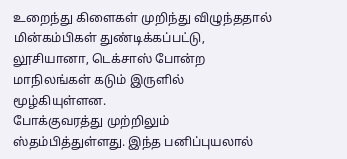உறைந்து கிளைகள் முறிந்து விழுந்ததால் மின்கம்பிகள் துண்டிக்கப்பட்டு, லூசியானா, டெக்சாஸ் போன்ற மாநிலங்கள் கடும் இருளில் மூழ்கியுள்ளன.
போக்குவரத்து முற்றிலும் ஸ்தம்பித்துள்ளது. இந்த பனிப்புயலால்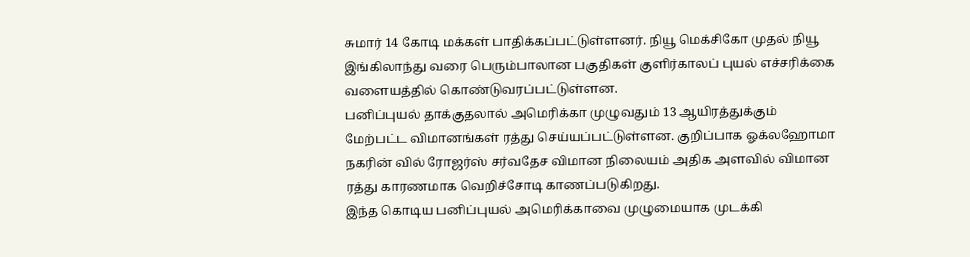சுமார் 14 கோடி மக்கள் பாதிக்கப்பட்டுள்ளனர். நியூ மெக்சிகோ முதல் நியூ இங்கிலாந்து வரை பெரும்பாலான பகுதிகள் குளிர்காலப் புயல் எச்சரிக்கை வளையத்தில் கொண்டுவரப்பட்டுள்ளன.
பனிப்புயல் தாக்குதலால் அமெரிக்கா முழுவதும் 13 ஆயிரத்துக்கும் மேற்பட்ட விமானங்கள் ரத்து செய்யப்பட்டுள்ளன. குறிப்பாக ஓக்லஹோமா நகரின் வில் ரோஜர்ஸ் சர்வதேச விமான நிலையம் அதிக அளவில் விமான ரத்து காரணமாக வெறிச்சோடி காணப்படுகிறது.
இந்த கொடிய பனிப்புயல் அமெரிக்காவை முழுமையாக முடக்கி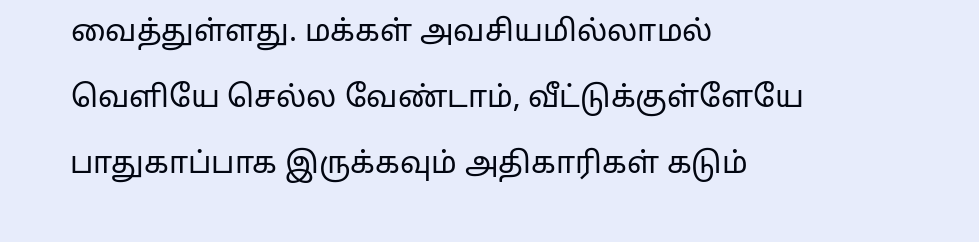வைத்துள்ளது. மக்கள் அவசியமில்லாமல் வெளியே செல்ல வேண்டாம், வீட்டுக்குள்ளேயே பாதுகாப்பாக இருக்கவும் அதிகாரிகள் கடும்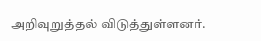அறிவுறுத்தல் விடுத்துள்ளனர்.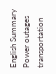English Summary
Power outages transportation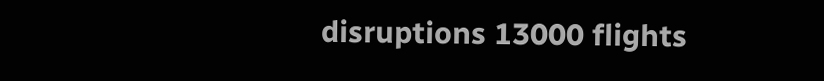disruptions 13000 flights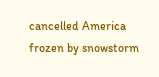cancelled America frozen by snowstorm